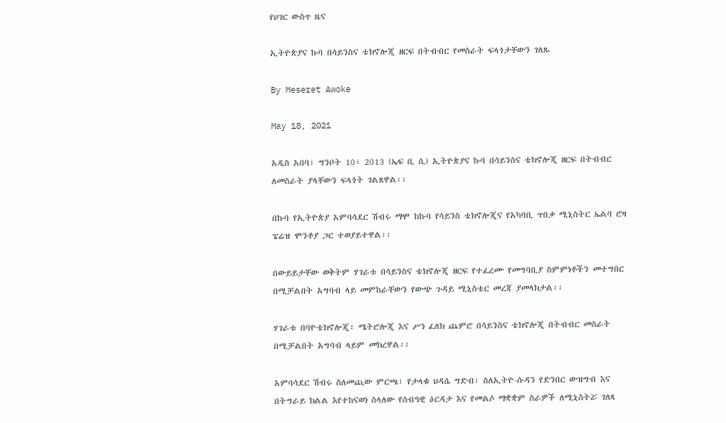የሀገር ውስጥ ዜና

ኢትዮጵያና ኩባ በሳይንስና ቴክኖሎጂ ዘርፍ በትብብር የመስራት ፍላጎታቸውን ገለጹ

By Meseret Awoke

May 18, 2021

አዲስ አበባ፣ ግንቦት 10፣ 2013 (ኤፍ ቢ ሲ) ኢትዮጵያና ኩባ በሳይንስና ቴክኖሎጂ ዘርፍ በትብብር ለመስራት ያላቸውን ፍላጎት ገልጸዋል፡፡

በኩባ የኢትዮጵያ አምባሳደር ሽብሩ ማሞ ከኩባ የሳይንስ ቴክኖሎጂና የአካባቢ ጥበቃ ሚኒስትር ኤልባ ሮዛ ፔሬዝ ሞንቶያ ጋር ተወያይተዋል፡፡

በውይይታቸው ወቅትም ሃገራቱ በሳይንስና ቴክኖሎጂ ዘርፍ የተፈረሙ የመግባቢያ ስምምነቶችን መተግበር በሚቻልበት አግባብ ላይ መምከራቸውን የውጭ ጉዳይ ሚኒስቴር መረጃ ያመላክታል፡፡

ሃገራቱ በባዮቴክኖሎጂ፣ ሜትሮሎጂ እና ሥነ ፈለክ ጨምሮ በሳይንስና ቴክኖሎጂ በትብብር መስራት በሚቻልበት አግባብ ላይም መክረዋል፡፡

አምባሳደር ሽብሩ ስለመጪው ምርጫ፣ የታላቁ ህዳሴ ግድብ፣ ስለኢትዮ-ሱዳን የድንበር ውዝግብ እና በትግራይ ክልል እየተከናወነ ስላለው የሰብዓዊ ዕርዳታ እና የመልሶ ማቋቋም ስራዎች ለሚኒስትሯ ገለጻ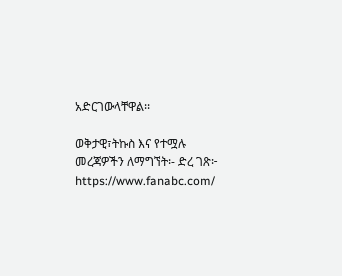አድርገውላቸዋል፡፡

ወቅታዊ፣ትኩስ እና የተሟሉ መረጃዎችን ለማግኘት፡- ድረ ገጽ፦ https://www.fanabc.com/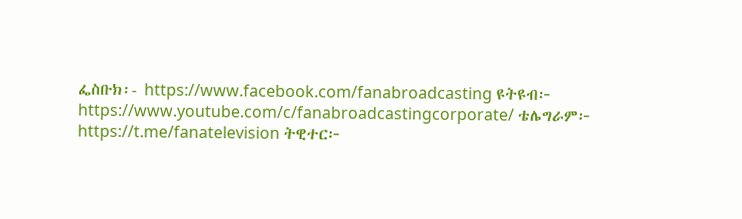ፌስቡክ፡- https://www.facebook.com/fanabroadcasting ዩትዩብ፦ https://www.youtube.com/c/fanabroadcastingcorporate/ ቴሌግራም፦ https://t.me/fanatelevision ትዊተር፦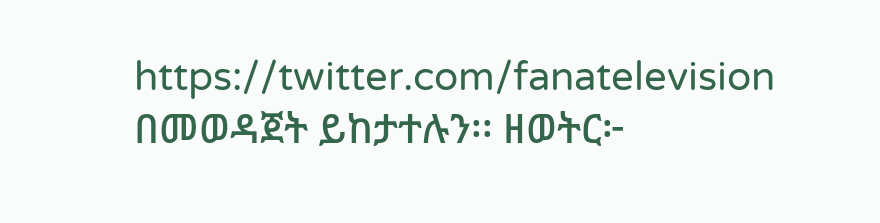https://twitter.com/fanatelevision በመወዳጀት ይከታተሉን፡፡ ዘወትር፦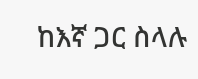ከእኛ ጋር ስላሉ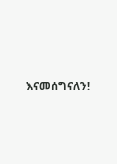እናመሰግናለን!